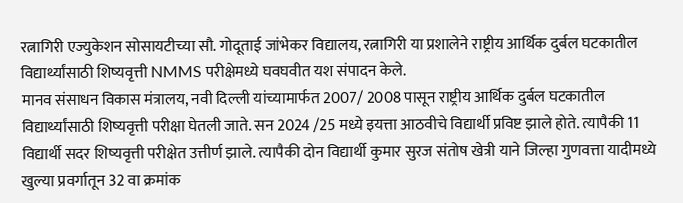रत्नागिरी एज्युकेशन सोसायटीच्या सौ. गोदूताई जांभेकर विद्यालय, रत्नागिरी या प्रशालेने राष्ट्रीय आर्थिक दुर्बल घटकातील विद्यार्थ्यांसाठी शिष्यवृत्ती NMMS परीक्षेमध्ये घवघवीत यश संपादन केले.
मानव संसाधन विकास मंत्रालय, नवी दिल्ली यांच्यामार्फत 2007/ 2008 पासून राष्ट्रीय आर्थिक दुर्बल घटकातील विद्यार्थ्यांसाठी शिष्यवृत्ती परीक्षा घेतली जाते. सन 2024 /25 मध्ये इयत्ता आठवीचे विद्यार्थी प्रविष्ट झाले होते. त्यापैकी 11 विद्यार्थी सदर शिष्यवृत्ती परीक्षेत उत्तीर्ण झाले. त्यापैकी दोन विद्यार्थी कुमार सुरज संतोष खेत्री याने जिल्हा गुणवत्ता यादीमध्ये खुल्या प्रवर्गातून 32 वा क्रमांक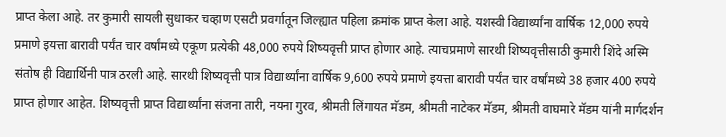प्राप्त केला आहे. तर कुमारी सायली सुधाकर चव्हाण एसटी प्रवर्गातून जिल्ह्यात पहिला क्रमांक प्राप्त केला आहे. यशस्वी विद्यार्थ्यांना वार्षिक 12,000 रुपये प्रमाणे इयत्ता बारावी पर्यंत चार वर्षांमध्ये एकूण प्रत्येकी 48,000 रुपये शिष्यवृत्ती प्राप्त होणार आहे. त्याचप्रमाणे सारथी शिष्यवृत्तीसाठी कुमारी शिंदे अस्मि संतोष ही विद्यार्थिनी पात्र ठरली आहे. सारथी शिष्यवृत्ती पात्र विद्यार्थ्यांना वार्षिक 9,600 रुपये प्रमाणे इयत्ता बारावी पर्यंत चार वर्षांमध्ये 38 हजार 400 रुपये प्राप्त होणार आहेत. शिष्यवृत्ती प्राप्त विद्यार्थ्यांना संजना तारी, नयना गुरव, श्रीमती लिंगायत मॅडम, श्रीमती नाटेकर मॅडम, श्रीमती वाघमारे मॅडम यांनी मार्गदर्शन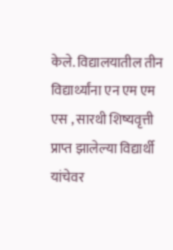केले. विद्यालयातील तीन विद्यार्थ्यांना एन एम एम एस , सारथी शिष्यवृत्ती प्राप्त झालेल्या विद्यार्थी यांचेवर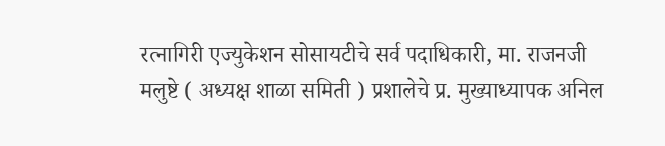रत्नागिरी एज्युकेशन सोसायटीचे सर्व पदाधिकारी, मा. राजनजी मलुष्टे ( अध्यक्ष शाळा समिती ) प्रशालेचे प्र. मुख्याध्यापक अनिल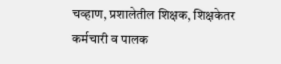चव्हाण, प्रशालेतील शिक्षक, शिक्षकेतर कर्मचारी व पालक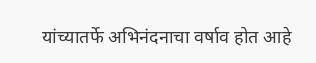यांच्यातर्फे अभिनंदनाचा वर्षाव होत आहे